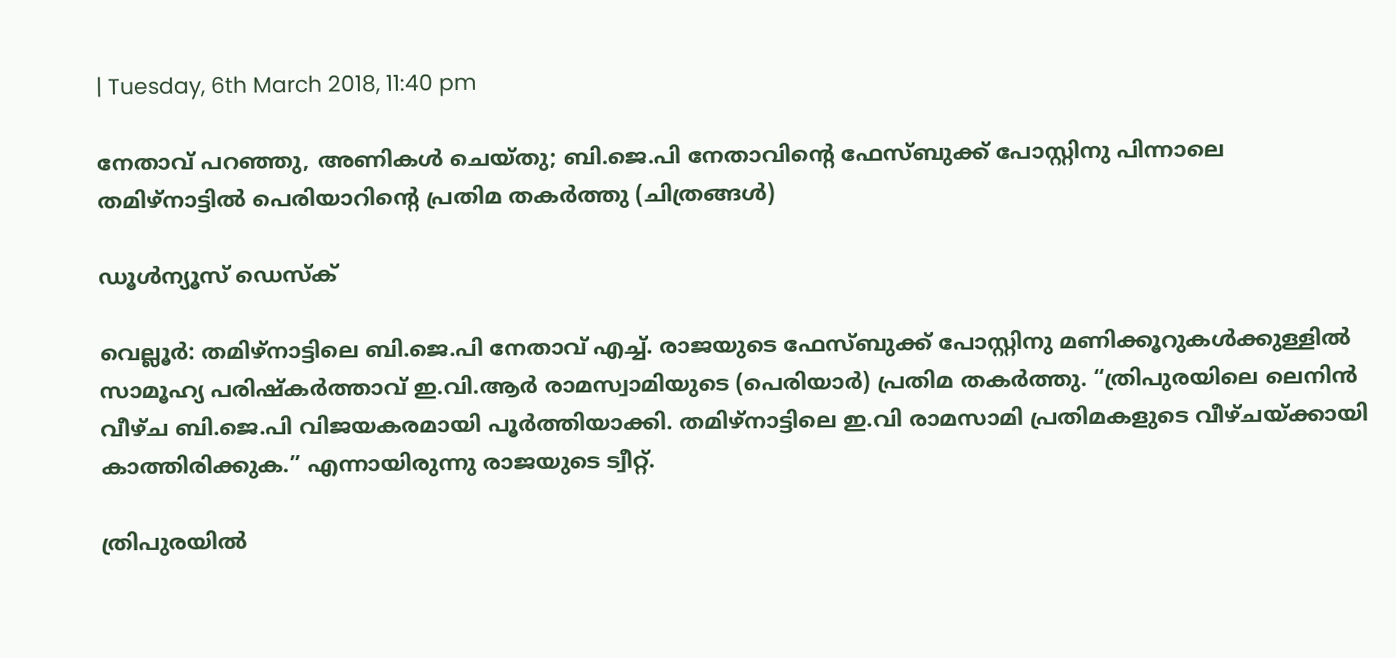| Tuesday, 6th March 2018, 11:40 pm

നേതാവ് പറഞ്ഞു, അണികള്‍ ചെയ്തു; ബി.ജെ.പി നേതാവിന്റെ ഫേസ്ബുക്ക് പോസ്റ്റിനു പിന്നാലെ തമിഴ്‌നാട്ടില്‍ പെരിയാറിന്റെ പ്രതിമ തകര്‍ത്തു (ചിത്രങ്ങള്‍)

ഡൂള്‍ന്യൂസ് ഡെസ്‌ക്

വെല്ലൂര്‍: തമിഴ്‌നാട്ടിലെ ബി.ജെ.പി നേതാവ് എച്ച്. രാജയുടെ ഫേസ്ബുക്ക് പോസ്റ്റിനു മണിക്കൂറുകള്‍ക്കുള്ളില്‍ സാമൂഹ്യ പരിഷ്‌കര്‍ത്താവ് ഇ.വി.ആര്‍ രാമസ്വാമിയുടെ (പെരിയാര്‍) പ്രതിമ തകര്‍ത്തു. “ത്രിപുരയിലെ ലെനിന്‍ വീഴ്ച ബി.ജെ.പി വിജയകരമായി പൂര്‍ത്തിയാക്കി. തമിഴ്‌നാട്ടിലെ ഇ.വി രാമസാമി പ്രതിമകളുടെ വീഴ്ചയ്ക്കായി കാത്തിരിക്കുക.” എന്നായിരുന്നു രാജയുടെ ട്വീറ്റ്.

ത്രിപുരയില്‍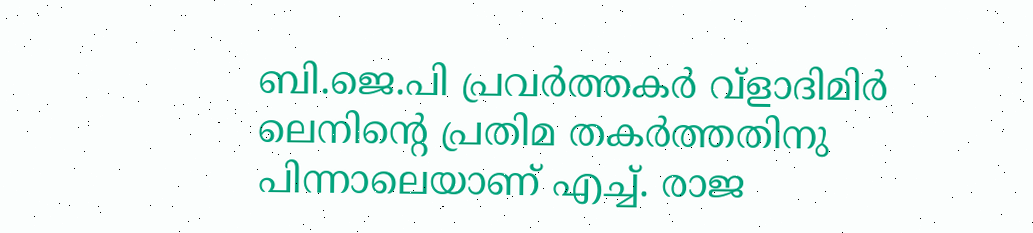ബി.ജെ.പി പ്രവര്‍ത്തകര്‍ വ്‌ളാദിമിര്‍ ലെനിന്റെ പ്രതിമ തകര്‍ത്തതിനു പിന്നാലെയാണ് എച്ച്. രാജ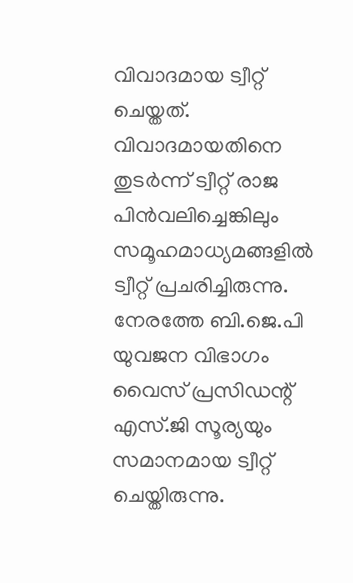വിവാദമായ ട്വീറ്റ് ചെയ്തത്. വിവാദമായതിനെ തുടര്‍ന്ന് ട്വീറ്റ് രാജ പിന്‍വലിച്ചെങ്കിലും സമൂഹമാധ്യമങ്ങളില്‍ ട്വീറ്റ് പ്രചരിച്ചിരുന്നു. നേരത്തേ ബി.ജെ.പി യുവജന വിഭാഗം വൈസ് പ്രസിഡന്റ് എസ്.ജി സൂര്യയും സമാനമായ ട്വീറ്റ് ചെയ്തിരുന്നു.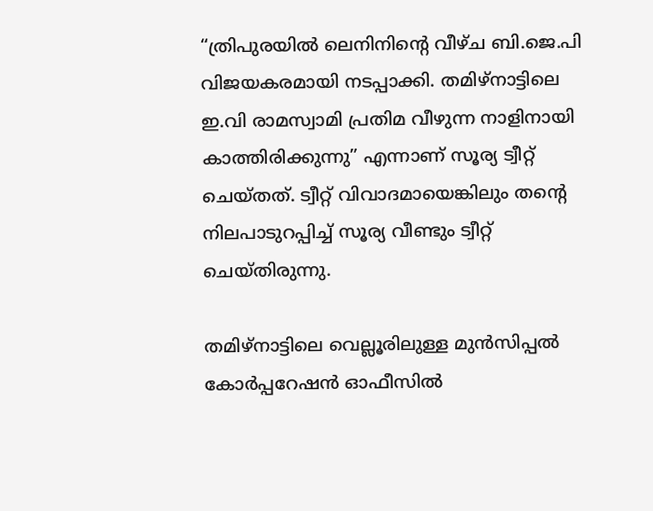“ത്രിപുരയില്‍ ലെനിനിന്റെ വീഴ്ച ബി.ജെ.പി വിജയകരമായി നടപ്പാക്കി. തമിഴ്‌നാട്ടിലെ ഇ.വി രാമസ്വാമി പ്രതിമ വീഴുന്ന നാളിനായി കാത്തിരിക്കുന്നു” എന്നാണ് സൂര്യ ട്വീറ്റ് ചെയ്തത്. ട്വീറ്റ് വിവാദമായെങ്കിലും തന്റെ നിലപാടുറപ്പിച്ച് സൂര്യ വീണ്ടും ട്വീറ്റ് ചെയ്തിരുന്നു.

തമിഴ്‌നാട്ടിലെ വെല്ലൂരിലുള്ള മുന്‍സിപ്പല്‍ കോര്‍പ്പറേഷന്‍ ഓഫീസില്‍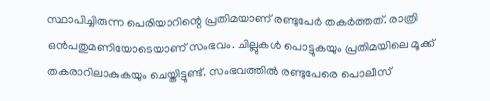സ്ഥാപിച്ചിരുന്ന പെരിയാറിന്റെ പ്രതിമയാണ് രണ്ടുപേര്‍ തകര്‍ത്തത്. രാത്രി ഒന്‍പതുമണിയോടെയാണ് സംഭവം. ചില്ലുകള്‍ പൊട്ടുകയും പ്രതിമയിലെ മൂക്ക് തകരാറിലാകുകയും ചെയ്തിട്ടുണ്ട്. സംഭവത്തില്‍ രണ്ടുപേരെ പൊലീസ്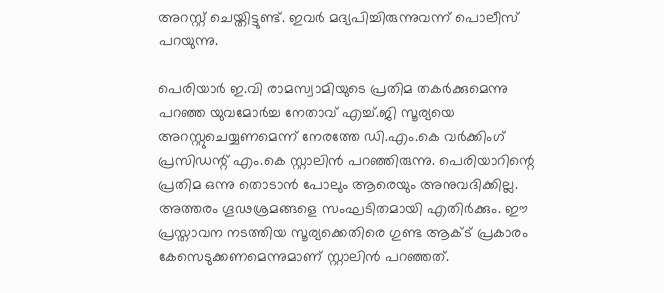അറസ്റ്റ് ചെയ്തിട്ടുണ്ട്. ഇവര്‍ മദ്യപിച്ചിരുന്നുവന്ന് പൊലീസ് പറയുന്നു.

പെരിയാര്‍ ഇ.വി രാമസ്വാമിയുടെ പ്രതിമ തകര്‍ക്കുമെന്നു പറഞ്ഞ യുവമോര്‍ച്ച നേതാവ് എച്ച്.ജി സൂര്യയെ അറസ്റ്റുചെയ്യണമെന്ന് നേരത്തേ ഡി.എം.കെ വര്‍ക്കിംഗ് പ്രസിഡന്റ് എം.കെ സ്റ്റാലിന്‍ പറഞ്ഞിരുന്നു. പെരിയാറിന്റെ പ്രതിമ ഒന്നു തൊടാന്‍ പോലും ആരെയും അനുവദിക്കില്ല. അത്തരം ഗൂഢശ്രമങ്ങളെ സംഘടിതമായി എതിര്‍ക്കും. ഈ പ്രസ്താവന നടത്തിയ സൂര്യക്കെതിരെ ഗുണ്ട ആക്ട് പ്രകാരം കേസെടുക്കണമെന്നുമാണ് സ്റ്റാലിന്‍ പറഞ്ഞത്.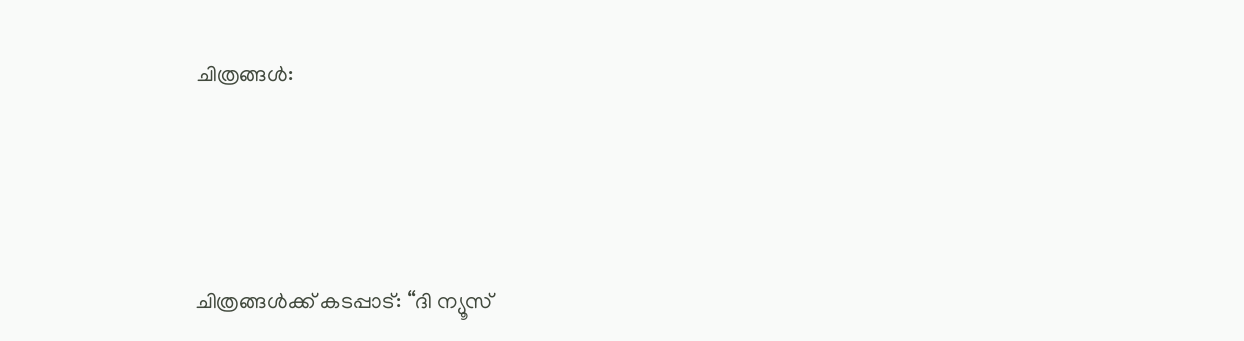ചിത്രങ്ങള്‍:




ചിത്രങ്ങള്‍ക്ക് കടപ്പാട്: “ദി ന്യൂസ്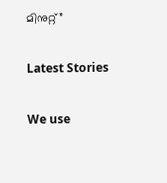മിനുറ്റ്”

Latest Stories

We use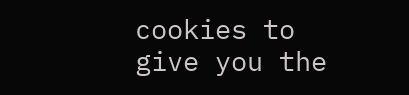cookies to give you the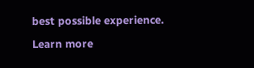best possible experience. Learn more